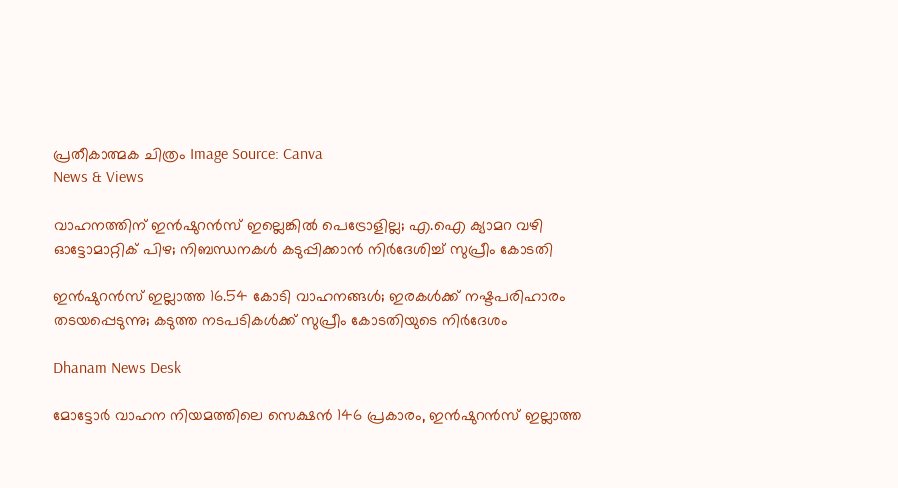പ്രതീകാത്മക ചിത്രം Image Source: Canva
News & Views

വാഹനത്തിന് ഇൻഷുറൻസ് ഇല്ലെങ്കിൽ പെട്രോളില്ല; എ.ഐ ക്യാമറ വഴി ഓട്ടോമാറ്റിക് പിഴ; നിബന്ധനകൾ കടുപ്പിക്കാൻ നിർദേശിച്ച് സുപ്രീം കോടതി

ഇൻഷുറൻസ് ഇല്ലാത്ത 16.54 കോടി വാഹനങ്ങൾ; ഇരകൾക്ക് നഷ്ടപരിഹാരം തടയപ്പെടുന്നു; കടുത്ത നടപടികൾക്ക് സുപ്രീം കോടതിയുടെ നിർദേശം

Dhanam News Desk

മോട്ടോർ വാഹന നിയമത്തിലെ സെക്ഷൻ 146 പ്രകാരം, ഇൻഷുറൻസ് ഇല്ലാത്ത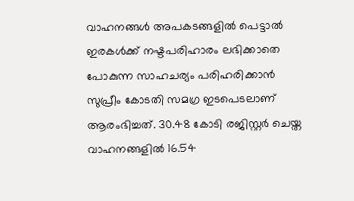വാഹനങ്ങൾ അപകടങ്ങളിൽ പെട്ടാൽ ഇരകൾക്ക് നഷ്ടപരിഹാരം ലഭിക്കാതെ പോകുന്ന സാഹചര്യം പരിഹരിക്കാൻ സുപ്രീം കോടതി സമഗ്ര ഇടപെടലാണ് ആരംഭിച്ചത്. 30.48 കോടി രജിസ്റ്റർ ചെയ്ത വാഹനങ്ങളിൽ 16.54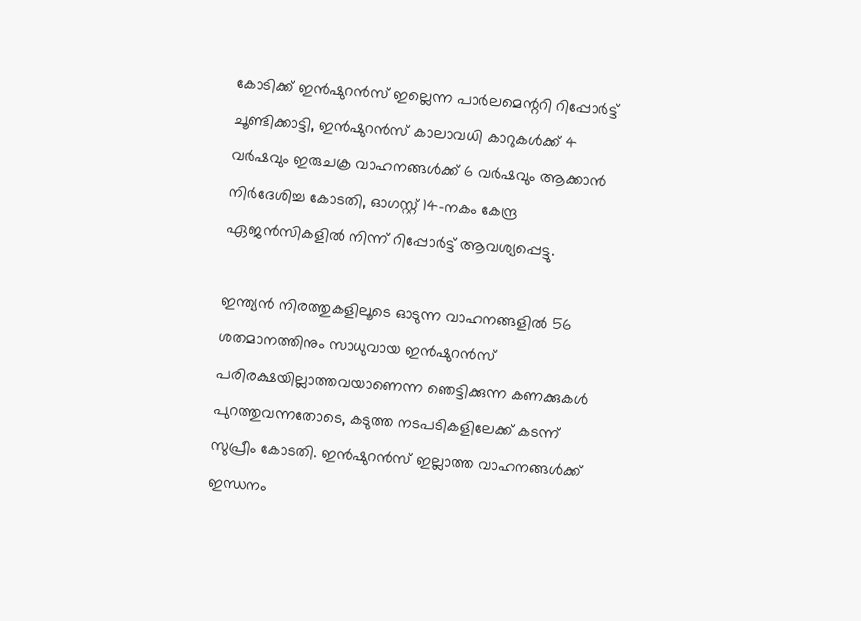കോടിക്ക് ഇൻഷുറൻസ് ഇല്ലെന്ന പാർലമെന്ററി റിപ്പോർട്ട് ചൂണ്ടിക്കാട്ടി, ഇൻഷുറൻസ് കാലാവധി കാറുകൾക്ക് 4 വർഷവും ഇരുചക്ര വാഹനങ്ങൾക്ക് 6 വർഷവും ആക്കാൻ നിർദേശിച്ച കോടതി, ഓഗസ്റ്റ് 14-നകം കേന്ദ്ര ഏജൻസികളിൽ നിന്ന് റിപ്പോർട്ട് ആവശ്യപ്പെട്ടു.

ഇന്ത്യൻ നിരത്തുകളിലൂടെ ഓടുന്ന വാഹനങ്ങളിൽ 56 ശതമാനത്തിനും സാധുവായ ഇൻഷുറൻസ് പരിരക്ഷയില്ലാത്തവയാണെന്ന ഞെട്ടിക്കുന്ന കണക്കുകൾ പുറത്തുവന്നതോടെ, കടുത്ത നടപടികളിലേക്ക് കടന്ന് സുപ്രീം കോടതി. ഇൻഷുറൻസ് ഇല്ലാത്ത വാഹനങ്ങൾക്ക് ഇന്ധനം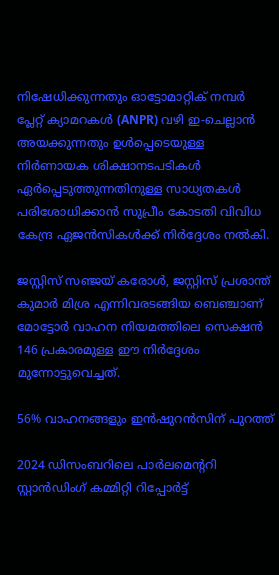നിഷേധിക്കുന്നതും ഓട്ടോമാറ്റിക് നമ്പർ പ്ലേറ്റ് ക്യാമറകൾ (ANPR) വഴി ഇ-ചെല്ലാൻ അയക്കുന്നതും ഉൾപ്പെടെയുള്ള നിർണായക ശിക്ഷാനടപടികൾ ഏർപ്പെടുത്തുന്നതിനുള്ള സാധ്യതകൾ പരിശോധിക്കാൻ സുപ്രീം കോടതി വിവിധ കേന്ദ്ര ഏജൻസികൾക്ക് നിർദ്ദേശം നൽകി.

ജസ്റ്റിസ് സഞ്ജയ് കരോൾ, ജസ്റ്റിസ് പ്രശാന്ത് കുമാർ മിശ്ര എന്നിവരടങ്ങിയ ബെഞ്ചാണ് മോട്ടോർ വാഹന നിയമത്തിലെ സെക്ഷൻ 146 പ്രകാരമുള്ള ഈ നിർദ്ദേശം മുന്നോട്ടുവെച്ചത്.

56% വാഹനങ്ങളും ഇൻഷുറൻസിന് പുറത്ത്

2024 ഡിസംബറിലെ പാർലമെന്ററി സ്റ്റാൻഡിംഗ് കമ്മിറ്റി റിപ്പോർട്ട്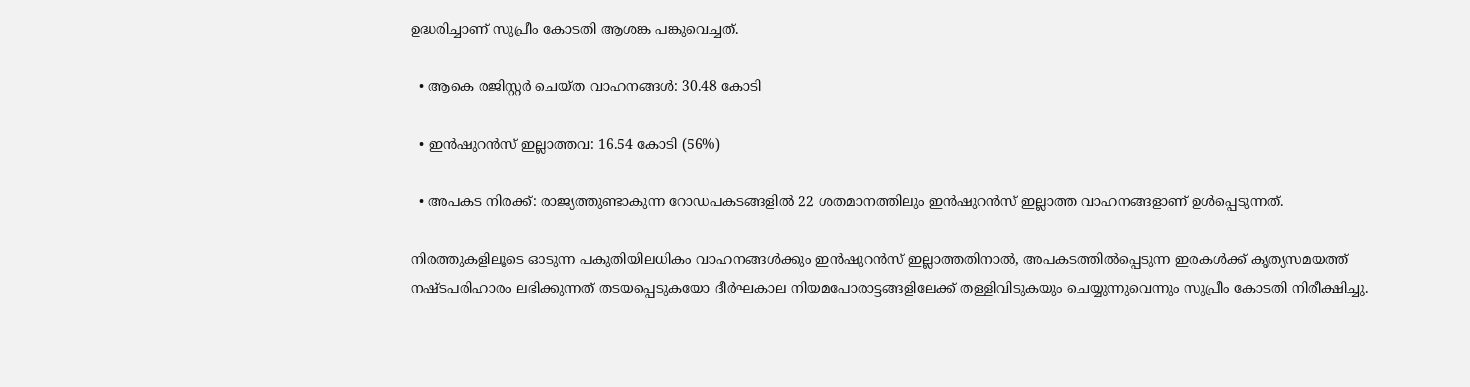ഉദ്ധരിച്ചാണ് സുപ്രീം കോടതി ആശങ്ക പങ്കുവെച്ചത്.

  • ആകെ രജിസ്റ്റർ ചെയ്ത വാഹനങ്ങൾ: 30.48 കോടി

  • ഇൻഷുറൻസ് ഇല്ലാത്തവ: 16.54 കോടി (56%)

  • അപകട നിരക്ക്: രാജ്യത്തുണ്ടാകുന്ന റോഡപകടങ്ങളിൽ 22 ശതമാനത്തിലും ഇൻഷുറൻസ് ഇല്ലാത്ത വാഹനങ്ങളാണ് ഉൾപ്പെടുന്നത്.

നിരത്തുകളിലൂടെ ഓടുന്ന പകുതിയിലധികം വാഹനങ്ങൾക്കും ഇൻഷുറൻസ് ഇല്ലാത്തതിനാൽ, അപകടത്തിൽപ്പെടുന്ന ഇരകൾക്ക് കൃത്യസമയത്ത് നഷ്ടപരിഹാരം ലഭിക്കുന്നത് തടയപ്പെടുകയോ ദീർഘകാല നിയമപോരാട്ടങ്ങളിലേക്ക് തള്ളിവിടുകയും ചെയ്യുന്നുവെന്നും സുപ്രീം കോടതി നിരീക്ഷിച്ചു.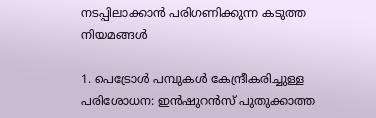നടപ്പിലാക്കാൻ പരിഗണിക്കുന്ന കടുത്ത നിയമങ്ങൾ

1. പെട്രോൾ പമ്പുകൾ കേന്ദ്രീകരിച്ചുള്ള പരിശോധന: ഇൻഷുറൻസ് പുതുക്കാത്ത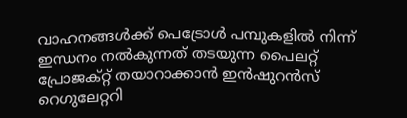വാഹനങ്ങൾക്ക് പെട്രോൾ പമ്പുകളിൽ നിന്ന് ഇന്ധനം നൽകുന്നത് തടയുന്ന പൈലറ്റ് പ്രോജക്റ്റ് തയാറാക്കാൻ ഇൻഷുറൻസ് റെഗുലേറ്ററി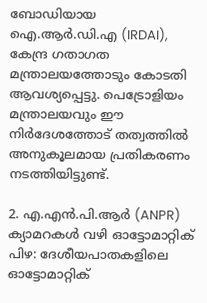ബോഡിയായ ഐ.ആർ.ഡി.എ (IRDAI), കേന്ദ്ര ഗതാഗത മന്ത്രാലയത്തോടും കോടതി ആവശ്യപ്പെട്ടു. പെട്രോളിയം മന്ത്രാലയവും ഈ നിർദേശത്തോട് തത്വത്തിൽ അനുകൂലമായ പ്രതികരണം നടത്തിയിട്ടുണ്ട്.

2. എ.എൻ.പി.ആർ (ANPR) ക്യാമറകൾ വഴി ഓട്ടോമാറ്റിക് പിഴ: ദേശീയപാതകളിലെ ഓട്ടോമാറ്റിക്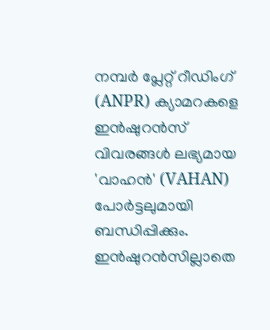നമ്പർ പ്ലേറ്റ് റീഡിംഗ് (ANPR) ക്യാമറകളെ ഇൻഷുറൻസ് വിവരങ്ങൾ ലഭ്യമായ 'വാഹൻ' (VAHAN) പോർട്ടലുമായി ബന്ധിപ്പിക്കും. ഇൻഷുറൻസില്ലാതെ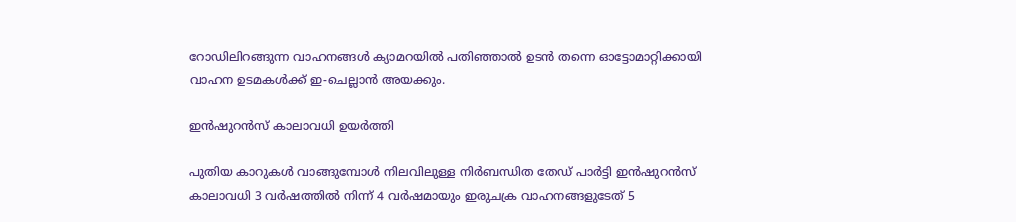റോഡിലിറങ്ങുന്ന വാഹനങ്ങൾ ക്യാമറയിൽ പതിഞ്ഞാൽ ഉടൻ തന്നെ ഓട്ടോമാറ്റിക്കായി വാഹന ഉടമകൾക്ക് ഇ-ചെല്ലാൻ അയക്കും.

ഇൻഷുറൻസ് കാലാവധി ഉയർത്തി

പുതിയ കാറുകൾ വാങ്ങുമ്പോൾ നിലവിലുള്ള നിർബന്ധിത തേഡ് പാർട്ടി ഇൻഷുറൻസ് കാലാവധി 3 വർഷത്തിൽ നിന്ന് 4 വർഷമായും ഇരുചക്ര വാഹനങ്ങളുടേത് 5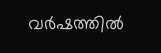വർഷത്തിൽ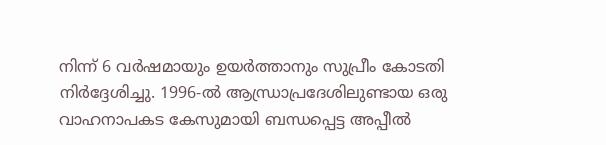നിന്ന് 6 വർഷമായും ഉയർത്താനും സുപ്രീം കോടതി നിർദ്ദേശിച്ചു. 1996-ൽ ആന്ധ്രാപ്രദേശിലുണ്ടായ ഒരു വാഹനാപകട കേസുമായി ബന്ധപ്പെട്ട അപ്പീൽ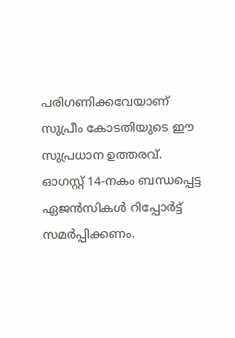പരിഗണിക്കവേയാണ് സുപ്രീം കോടതിയുടെ ഈ സുപ്രധാന ഉത്തരവ്. ഓഗസ്റ്റ് 14-നകം ബന്ധപ്പെട്ട ഏജൻസികൾ റിപ്പോർട്ട് സമർപ്പിക്കണം.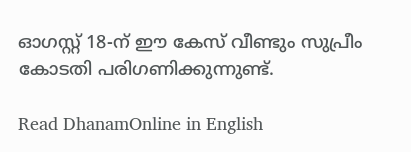ഓഗസ്റ്റ് 18-ന് ഈ കേസ് വീണ്ടും സുപ്രീം കോടതി പരിഗണിക്കുന്നുണ്ട്.

Read DhanamOnline in English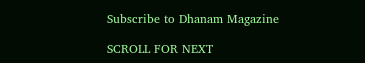Subscribe to Dhanam Magazine

SCROLL FOR NEXT